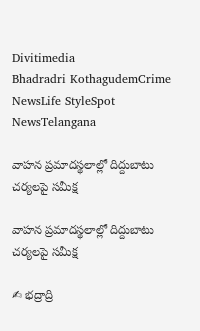Divitimedia
Bhadradri KothagudemCrime NewsLife StyleSpot NewsTelangana

వాహన ప్రమాదస్థలాల్లో దిద్దుబాటు చర్యలపై సమీక్ష

వాహన ప్రమాదస్థలాల్లో దిద్దుబాటు చర్యలపై సమీక్ష

✍ భద్రాద్రి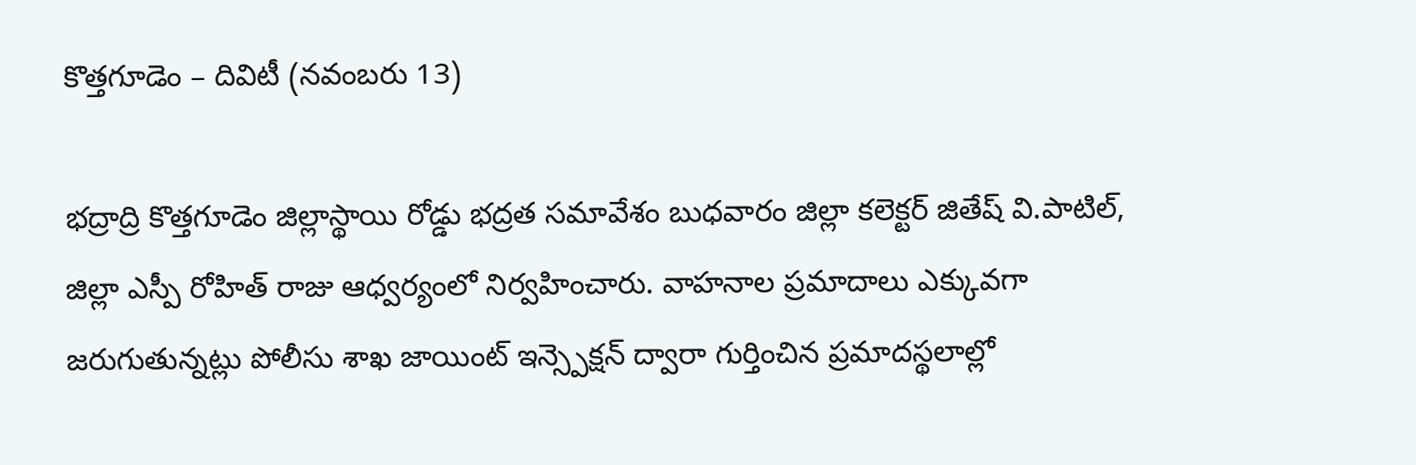కొత్తగూడెం – దివిటీ (నవంబరు 13)

భద్రాద్రి కొత్తగూడెం జిల్లాస్థాయి రోడ్డు భద్రత సమావేశం బుధవారం జిల్లా కలెక్టర్ జితేష్ వి.పాటిల్, జిల్లా ఎస్పీ రోహిత్ రాజు ఆధ్వర్యంలో నిర్వహించారు. వాహనాల ప్రమాదాలు ఎక్కువగా జరుగుతున్నట్లు పోలీసు శాఖ జాయింట్ ఇన్స్పెక్షన్ ద్వారా గుర్తించిన ప్రమాదస్థలాల్లో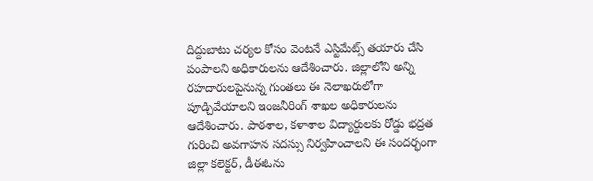దిద్దుబాటు చర్యల కోసం వెంటనే ఎస్టిమేట్స్ తయారు చేసి పంపాలని అధికారులను ఆదేశించారు. జిల్లాలోని అన్ని రహదారులపైనున్న గుంతలు ఈ నెలాఖరులోగా పూడ్చివేయాలని ఇంజనీరింగ్ శాఖల అధికారులను ఆదేశించారు. పాఠశాల, కళాశాల విద్యార్దులకు రోడ్డు భద్రత గురించి అవగాహన సదస్సు నిర్వహించాలని ఈ సందర్భంగా జిల్లా కలెక్టర్, డీఈఓను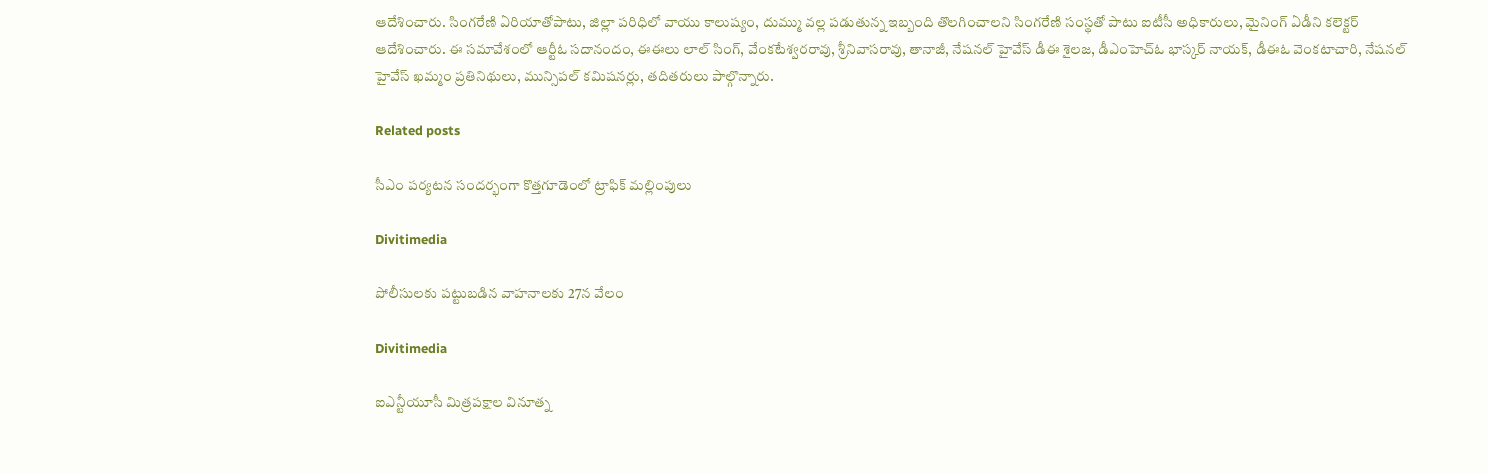ఆదేశించారు. సింగరేణి ఏరియాతోపాటు, జిల్లా పరిధిలో వాయు కాలుష్యం, దుమ్ము వల్ల పడుతున్న ఇబ్బంది తొలగించాలని సింగరేణి సంస్థతో పాటు ఐటీసీ అధికారులు, మైనింగ్ ఏడీని కలెక్టర్ ఆదేశించారు. ఈ సమావేశంలో ఆర్టీఓ సదానందం, ఈఈలు లాల్ సింగ్, వేంకటేశ్వరరావు, శ్రీనివాసరావు, తానాజీ, నేషనల్ హైవేస్ డీఈ శైలజ, డీఎంహెచ్ఓ భాస్కర్ నాయక్, డీఈఓ వెంకటాచారి, నేషనల్ హైవేస్ ఖమ్మం ప్రతినిథులు, మున్సిపల్ కమిషనర్లు, తదితరులు పాల్గొన్నారు.

Related posts

సీఎం పర్యటన సందర్భంగా కొత్తగూడెంలో ట్రాఫిక్ మల్లింపులు

Divitimedia

పోలీసులకు పట్టుబడిన వాహనాలకు 27న వేలం

Divitimedia

ఐఎన్టీయూసీ మిత్రపక్షాల వినూత్న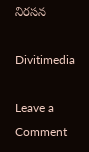నిరసన

Divitimedia

Leave a Comment